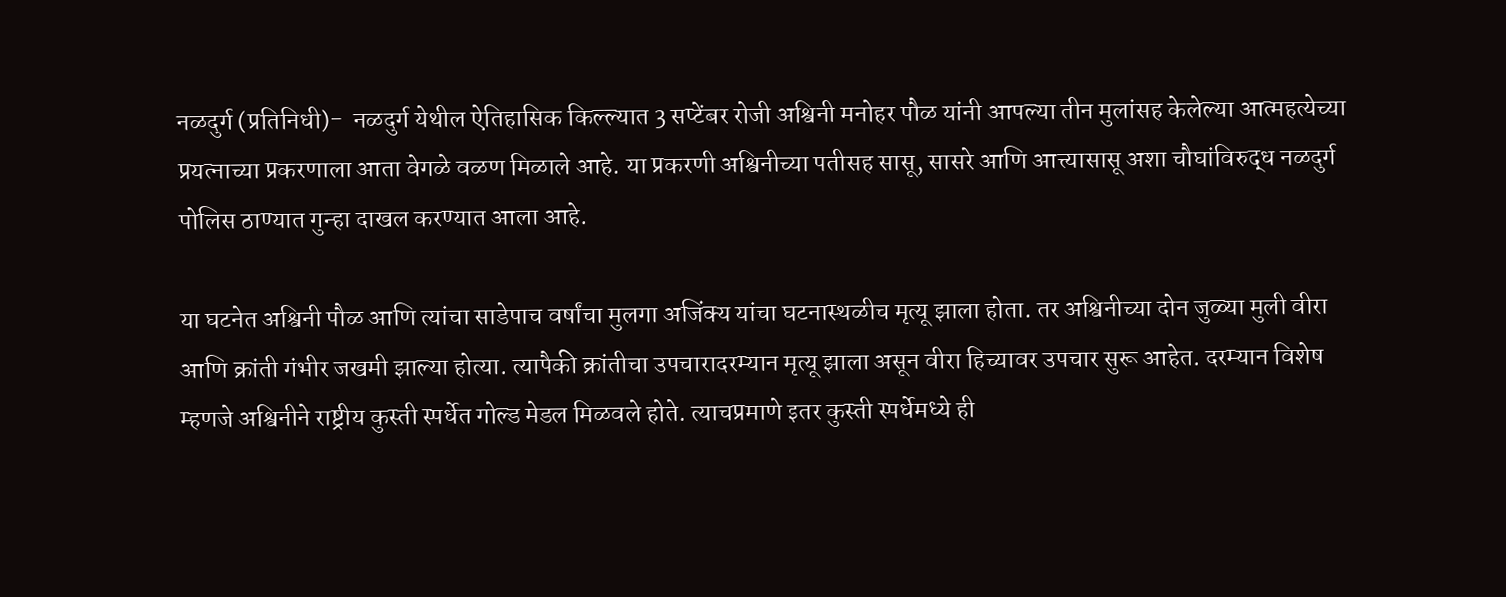नळदुर्ग (प्रतिनिधी)-  नळदुर्ग येथील ऐतिहासिक किल्ल्यात 3 सप्टेंबर रोजी अश्विनी मनोहर पौळ यांनी आपल्या तीन मुलांसह केलेल्या आत्महत्येच्या प्रयत्नाच्या प्रकरणाला आता वेगळे वळण मिळाले आहे. या प्रकरणी अश्विनीच्या पतीसह सासू, सासरे आणि आत्त्यासासू अशा चौघांविरुद्ध नळदुर्ग पोलिस ठाण्यात गुन्हा दाखल करण्यात आला आहे.

या घटनेत अश्विनी पौळ आणि त्यांचा साडेपाच वर्षांचा मुलगा अजिंक्य यांचा घटनास्थळीच मृत्यू झाला होता. तर अश्विनीच्या दोन जुळ्या मुली वीरा आणि क्रांती गंभीर जखमी झाल्या होत्या. त्यापैकी क्रांतीचा उपचारादरम्यान मृत्यू झाला असून वीरा हिच्यावर उपचार सुरू आहेत. दरम्यान विशेष म्हणजे अश्विनीने राष्ट्रीय कुस्ती स्पर्धेत गोल्ड मेडल मिळवले होते. त्याचप्रमाणे इतर कुस्ती स्पर्धेमध्ये ही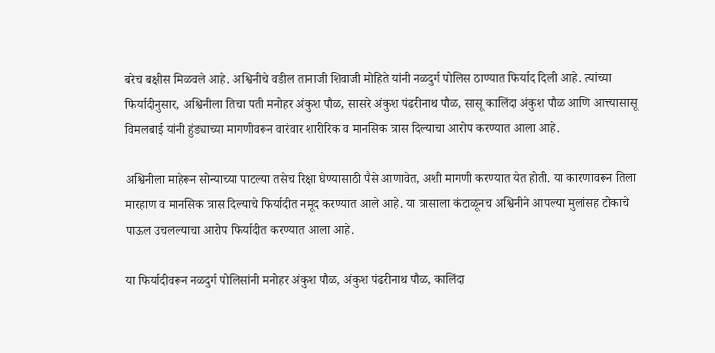बरेच बक्षीस मिळवले आहे. अश्विनीचे वडील तानाजी शिवाजी मोहिते यांनी नळदुर्ग पोलिस ठाण्यात फिर्याद दिली आहे. त्यांच्या फिर्यादीनुसार, अश्विनीला तिचा पती मनोहर अंकुश पौळ, सासरे अंकुश पंढरीनाथ पौळ, सासू कालिंदा अंकुश पौळ आणि आत्त्यासासू विमलबाई यांनी हुंड्याच्या मागणीवरून वारंवार शारीरिक व मानसिक त्रास दिल्याचा आरोप करण्यात आला आहे.

अश्विनीला माहेरून सोन्याच्या पाटल्या तसेच रिक्षा घेण्यासाठी पैसे आणावेत, अशी मागणी करण्यात येत होती. या कारणावरून तिला मारहाण व मानसिक त्रास दिल्याचे फिर्यादीत नमूद करण्यात आले आहे. या त्रासाला कंटाळूनच अश्विनीने आपल्या मुलांसह टोकाचे पाऊल उचलल्याचा आरोप फिर्यादीत करण्यात आला आहे.

या फिर्यादीवरून नळदुर्ग पोलिसांनी मनोहर अंकुश पौळ, अंकुश पंढरीनाथ पौळ, कालिंदा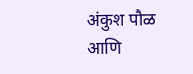अंकुश पौळ आणि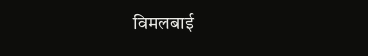विमलबाई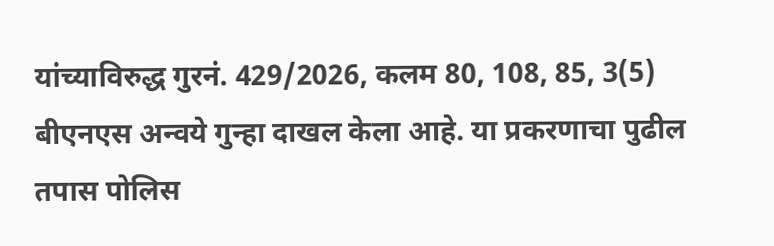यांच्याविरुद्ध गुरनं. 429/2026, कलम 80, 108, 85, 3(5) बीएनएस अन्वये गुन्हा दाखल केला आहे. या प्रकरणाचा पुढील तपास पोलिस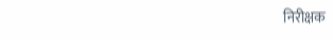निरीक्षक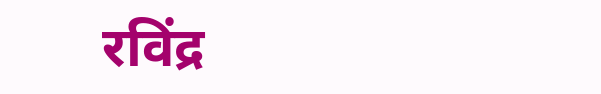रविंद्र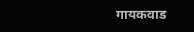गायकवाड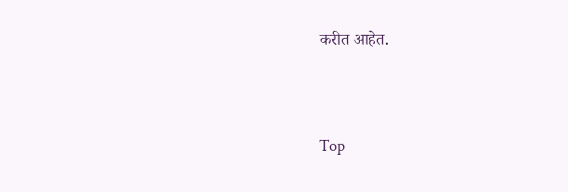करीत आहेत.


Top